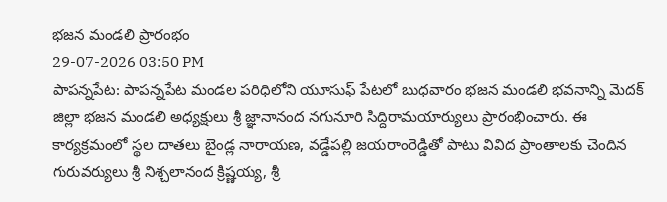భజన మండలి ప్రారంభం
29-07-2026 03:50 PM
పాపన్నపేట: పాపన్నపేట మండల పరిధిలోని యూసుఫ్ పేటలో బుధవారం భజన మండలి భవనాన్ని మెదక్ జిల్లా భజన మండలి అధ్యక్షులు శ్రీ జ్ఞానానంద నగునూరి సిద్దిరామయార్యులు ప్రారంభించారు. ఈ కార్యక్రమంలో స్థల దాతలు బైండ్ల నారాయణ, వడ్డేపల్లి జయరాంరెడ్డితో పాటు వివిద ప్రాంతాలకు చెందిన గురువర్యులు శ్రీ నిశ్చలానంద క్రిష్ణయ్య, శ్రీ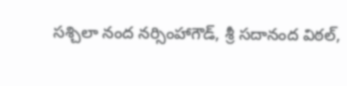సశ్చిలా నంద నర్సింహాగౌడ్, శ్రీ సదానంద విఠల్,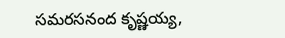సమరసనంద కృష్ణయ్య,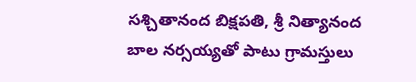సశ్చితానంద బిక్షపతి, శ్రీ నిత్యానంద బాల నర్సయ్యతో పాటు గ్రామస్తులు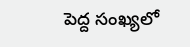పెద్ద సంఖ్యలో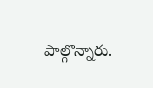పాల్గొన్నారు.